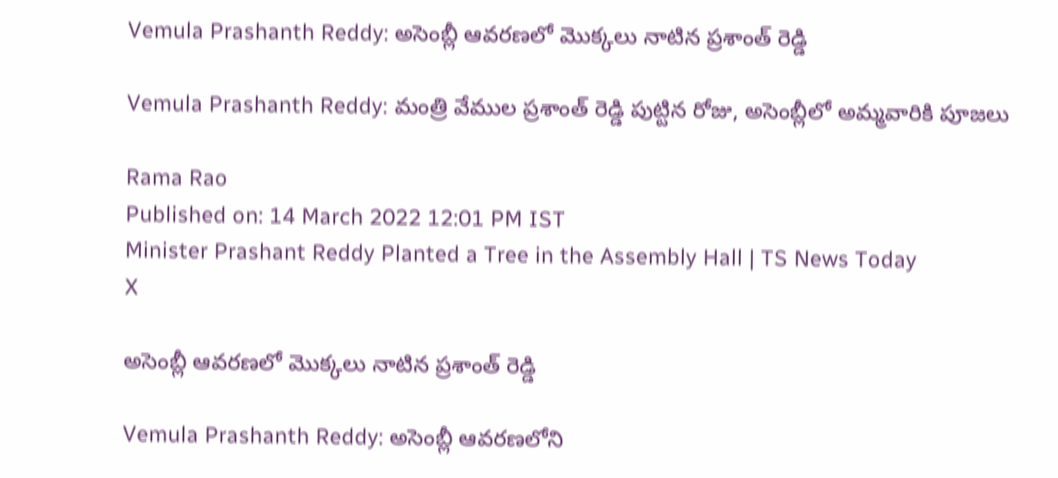Vemula Prashanth Reddy: అసెంబ్లీ ఆవరణలో మొక్కలు నాటిన ప్రశాంత్ రెడ్డి

Vemula Prashanth Reddy: మంత్రి వేముల ప్రశాంత్ రెడ్డి పుట్టిన రోజు, అసెంబ్లీలో అమ్మవారికి పూజలు

Rama Rao
Published on: 14 March 2022 12:01 PM IST
Minister Prashant Reddy Planted a Tree in the Assembly Hall | TS News Today
X

అసెంబ్లీ ఆవరణలో మొక్కలు నాటిన ప్రశాంత్ రెడ్డి

Vemula Prashanth Reddy: అసెంబ్లీ ఆవరణలోని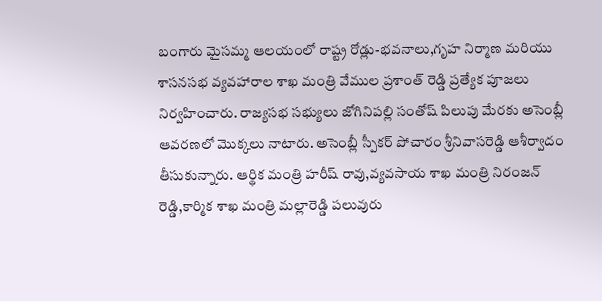బంగారు మైసమ్మ ఆలయంలో రాష్ట్ర రోడ్లు-భవనాలు,గృహ నిర్మాణ మరియు శాసనసభ వ్యవహారాల శాఖ మంత్రి వేముల ప్రశాంత్ రెడ్డి ప్రత్యేక పూజలు నిర్వహించారు. రాజ్యసభ సభ్యులు జోగినిపల్లి సంతోష్ పిలుపు మేరకు అసెంబ్లీ ఆవరణలో మొక్కలు నాటారు. అసెంబ్లీ స్పీకర్ పోచారం శ్రీనివాసరెడ్డి ఆశీర్వాదం తీసుకున్నారు. ఆర్థిక మంత్రి హరీష్ రావు,వ్యవసాయ శాఖ మంత్రి నిరంజన్ రెడ్డి,కార్మిక శాఖ మంత్రి మల్లారెడ్డి పలువురు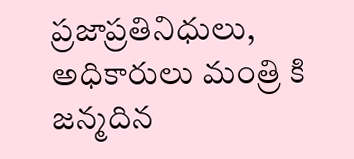ప్రజాప్రతినిధులు, అధికారులు మంత్రి కి జన్మదిన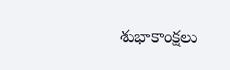శుభాకాంక్షలు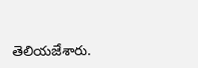తెలియజేశారు.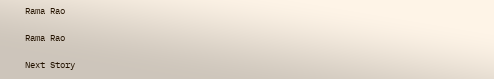Rama Rao

Rama Rao

Next Story